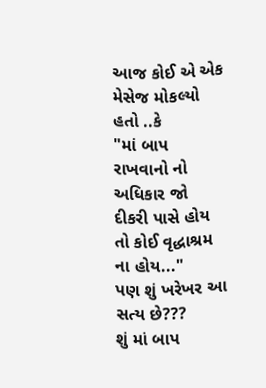આજ કોઈ એ એક મેસેજ મોકલ્યો હતો ..કે
"માં બાપ રાખવાનો નો અધિકાર જો દીકરી પાસે હોય તો કોઈ વૃદ્ધાશ્રમ ના હોય..."
પણ શું ખરેખર આ સત્ય છે???
શું માં બાપ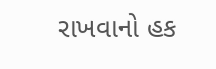રાખવાનો હક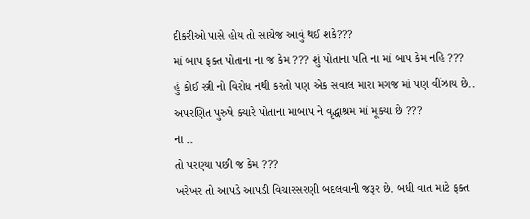દીકરીઓ પાસે હોય તો સાચેજ આવું થઈ શકે???
માં બાપ ફક્ત પોતાના ના જ કેમ ??? શું પોતાના પતિ ના માં બાપ કેમ નહિ ???
હું કોઈ સ્ત્રી નો વિરોધ નથી કરતો પણ એક સવાલ મારા મગજ માં પણ વીંઝાય છે..
અપરણિત પુરુષે ક્યારે પોતાના માબાપ ને વૃદ્ધાશ્રમ માં મૂક્યા છે ???
ના ..
તો પરણ્યા પછી જ કેમ ???
ખરેખર તો આપડે આપડી વિચારસરણી બદલવાની જરૂર છે. બધી વાત માટે ફક્ત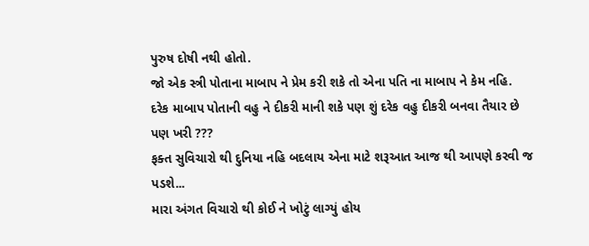પુરુષ દોષી નથી હોતો.
જો એક સ્ત્રી પોતાના માબાપ ને પ્રેમ કરી શકે તો એના પતિ ના માબાપ ને કેમ નહિ.
દરેક માબાપ પોતાની વહુ ને દીકરી માની શકે પણ શું દરેક વહુ દીકરી બનવા તૈયાર છે પણ ખરી ???
ફક્ત સુવિચારો થી દુનિયા નહિ બદલાય એના માટે શરૂઆત આજ થી આપણે કરવી જ પડશે...
મારા અંગત વિચારો થી કોઈ ને ખોટું લાગ્યું હોય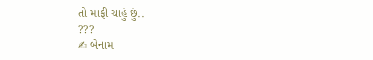તો માફી ચાહું છું..
???
✍ બેનામ